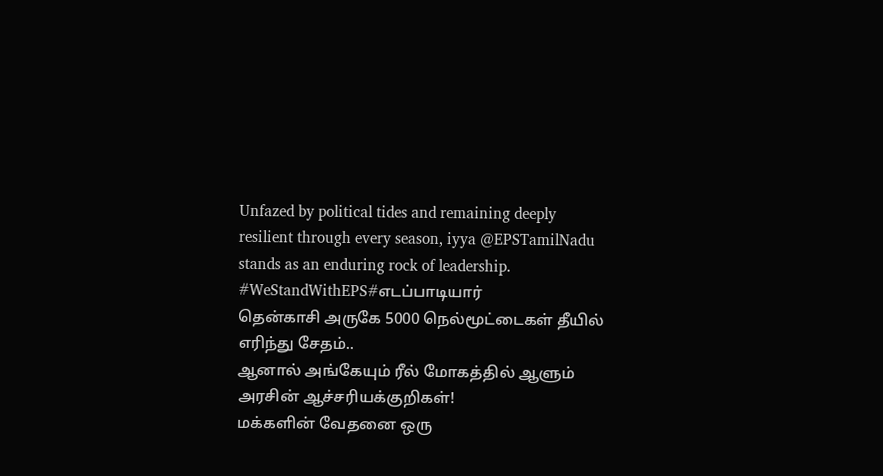Unfazed by political tides and remaining deeply resilient through every season, iyya @EPSTamilNadu stands as an enduring rock of leadership.
#WeStandWithEPS#எடப்பாடியார்
தென்காசி அருகே 5000 நெல்மூட்டைகள் தீயில் எரிந்து சேதம்..
ஆனால் அங்கேயும் ரீல் மோகத்தில் ஆளும் அரசின் ஆச்சரியக்குறிகள்!
மக்களின் வேதனை ஒரு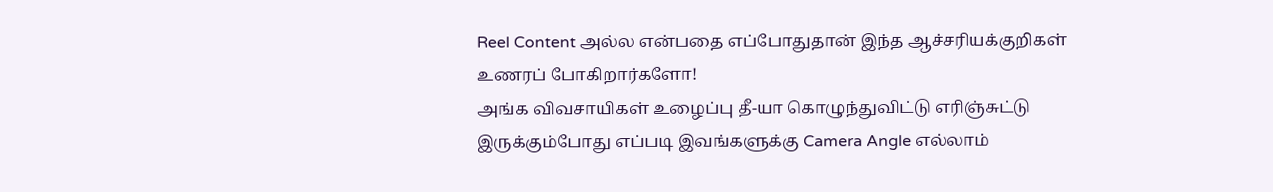Reel Content அல்ல என்பதை எப்போதுதான் இந்த ஆச்சரியக்குறிகள் உணரப் போகிறார்களோ!
அங்க விவசாயிகள் உழைப்பு தீ-யா கொழுந்துவிட்டு எரிஞ்சுட்டு இருக்கும்போது எப்படி இவங்களுக்கு Camera Angle எல்லாம்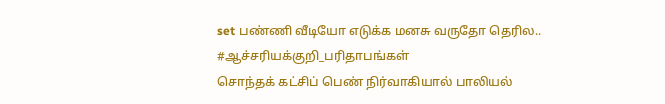set பண்ணி வீடியோ எடுக்க மனசு வருதோ தெரில..
#ஆச்சரியக்குறி_பரிதாபங்கள்
சொந்தக் கட்சிப் பெண் நிர்வாகியால் பாலியல்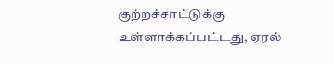குற்றச்சாட்டுக்கு உள்ளாக்கப்பட்டது, ஏரல்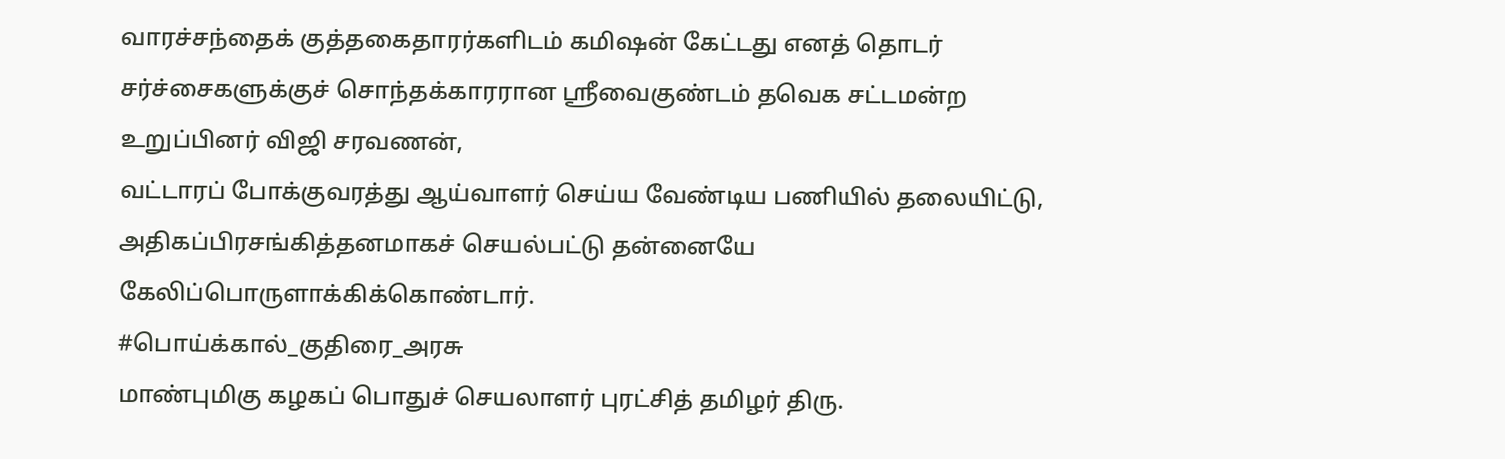வாரச்சந்தைக் குத்தகைதாரர்களிடம் கமிஷன் கேட்டது எனத் தொடர் சர்ச்சைகளுக்குச் சொந்தக்காரரான ஸ்ரீவைகுண்டம் தவெக சட்டமன்ற உறுப்பினர் விஜி சரவணன்,
வட்டாரப் போக்குவரத்து ஆய்வாளர் செய்ய வேண்டிய பணியில் தலையிட்டு, அதிகப்பிரசங்கித்தனமாகச் செயல்பட்டு தன்னையே கேலிப்பொருளாக்கிக்கொண்டார்.
#பொய்க்கால்_குதிரை_அரசு
மாண்புமிகு கழகப் பொதுச் செயலாளர் புரட்சித் தமிழர் திரு.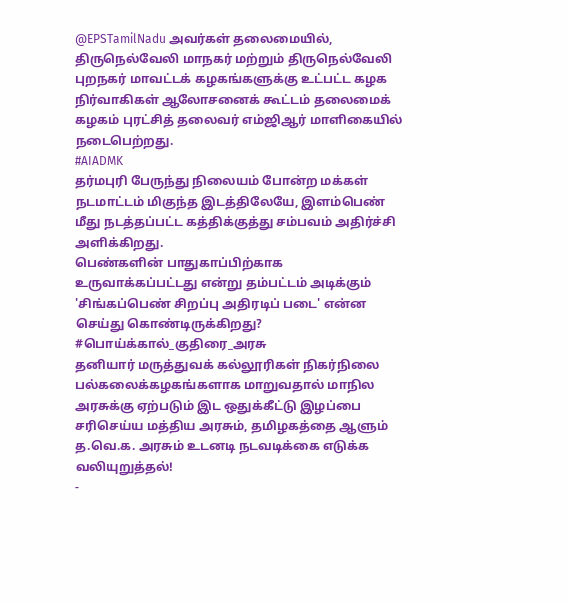@EPSTamilNadu அவர்கள் தலைமையில்,
திருநெல்வேலி மாநகர் மற்றும் திருநெல்வேலி புறநகர் மாவட்டக் கழகங்களுக்கு உட்பட்ட கழக நிர்வாகிகள் ஆலோசனைக் கூட்டம் தலைமைக் கழகம் புரட்சித் தலைவர் எம்ஜிஆர் மாளிகையில் நடைபெற்றது.
#AIADMK
தர்மபுரி பேருந்து நிலையம் போன்ற மக்கள் நடமாட்டம் மிகுந்த இடத்திலேயே, இளம்பெண் மீது நடத்தப்பட்ட கத்திக்குத்து சம்பவம் அதிர்ச்சி அளிக்கிறது.
பெண்களின் பாதுகாப்பிற்காக உருவாக்கப்பட்டது என்று தம்பட்டம் அடிக்கும் 'சிங்கப்பெண் சிறப்பு அதிரடிப் படை' என்ன செய்து கொண்டிருக்கிறது?
#பொய்க்கால்_குதிரை_அரசு
தனியார் மருத்துவக் கல்லூரிகள் நிகர்நிலை பல்கலைக்கழகங்களாக மாறுவதால் மாநில அரசுக்கு ஏற்படும் இட ஒதுக்கீட்டு இழப்பை சரிசெய்ய மத்திய அரசும், தமிழகத்தை ஆளும் த.வெ.க. அரசும் உடனடி நடவடிக்கை எடுக்க வலியுறுத்தல்!
-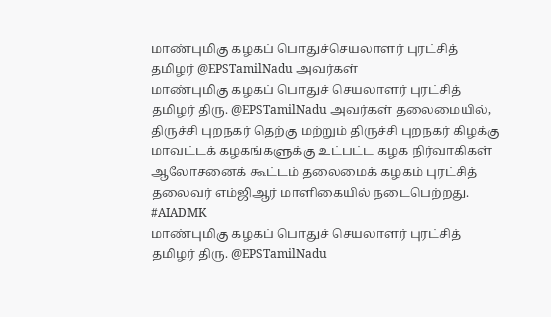மாண்புமிகு கழகப் பொதுச்செயலாளர் புரட்சித் தமிழர் @EPSTamilNadu அவர்கள்
மாண்புமிகு கழகப் பொதுச் செயலாளர் புரட்சித் தமிழர் திரு. @EPSTamilNadu அவர்கள் தலைமையில்,
திருச்சி புறநகர் தெற்கு மற்றும் திருச்சி புறநகர் கிழக்கு மாவட்டக் கழகங்களுக்கு உட்பட்ட கழக நிர்வாகிகள் ஆலோசனைக் கூட்டம் தலைமைக் கழகம் புரட்சித் தலைவர் எம்ஜிஆர் மாளிகையில் நடைபெற்றது.
#AIADMK
மாண்புமிகு கழகப் பொதுச் செயலாளர் புரட்சித் தமிழர் திரு. @EPSTamilNadu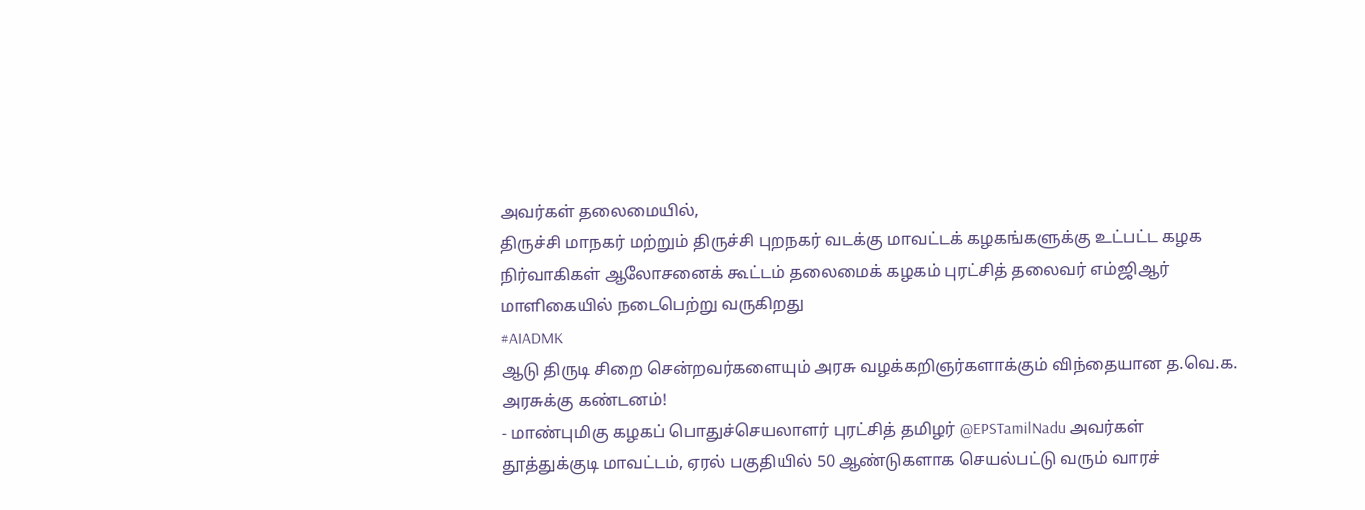அவர்கள் தலைமையில்,
திருச்சி மாநகர் மற்றும் திருச்சி புறநகர் வடக்கு மாவட்டக் கழகங்களுக்கு உட்பட்ட கழக நிர்வாகிகள் ஆலோசனைக் கூட்டம் தலைமைக் கழகம் புரட்சித் தலைவர் எம்ஜிஆர்
மாளிகையில் நடைபெற்று வருகிறது
#AIADMK
ஆடு திருடி சிறை சென்றவர்களையும் அரசு வழக்கறிஞர்களாக்கும் விந்தையான த.வெ.க. அரசுக்கு கண்டனம்!
- மாண்புமிகு கழகப் பொதுச்செயலாளர் புரட்சித் தமிழர் @EPSTamilNadu அவர்கள்
தூத்துக்குடி மாவட்டம், ஏரல் பகுதியில் 50 ஆண்டுகளாக செயல்பட்டு வரும் வாரச்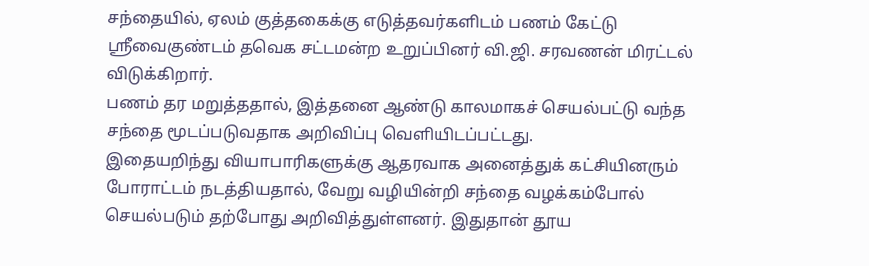சந்தையில், ஏலம் குத்தகைக்கு எடுத்தவர்களிடம் பணம் கேட்டு ஸ்ரீவைகுண்டம் தவெக சட்டமன்ற உறுப்பினர் வி.ஜி. சரவணன் மிரட்டல் விடுக்கிறார்.
பணம் தர மறுத்ததால், இத்தனை ஆண்டு காலமாகச் செயல்பட்டு வந்த சந்தை மூடப்படுவதாக அறிவிப்பு வெளியிடப்பட்டது.
இதையறிந்து வியாபாரிகளுக்கு ஆதரவாக அனைத்துக் கட்சியினரும் போராட்டம் நடத்தியதால், வேறு வழியின்றி சந்தை வழக்கம்போல் செயல்படும் தற்போது அறிவித்துள்ளனர். இதுதான் தூய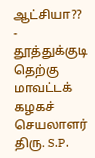ஆட்சியா??
- தூத்துக்குடி தெற்கு மாவட்டக் கழகச் செயலாளர் திரு. S.P.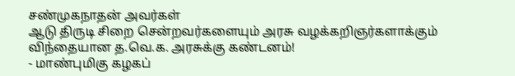சண்முகநாதன் அவர்கள்
ஆடு திருடி சிறை சென்றவர்களையும் அரசு வழக்கறிஞர்களாக்கும் விந்தையான த.வெ.க. அரசுக்கு கண்டனம்!
- மாண்புமிகு கழகப்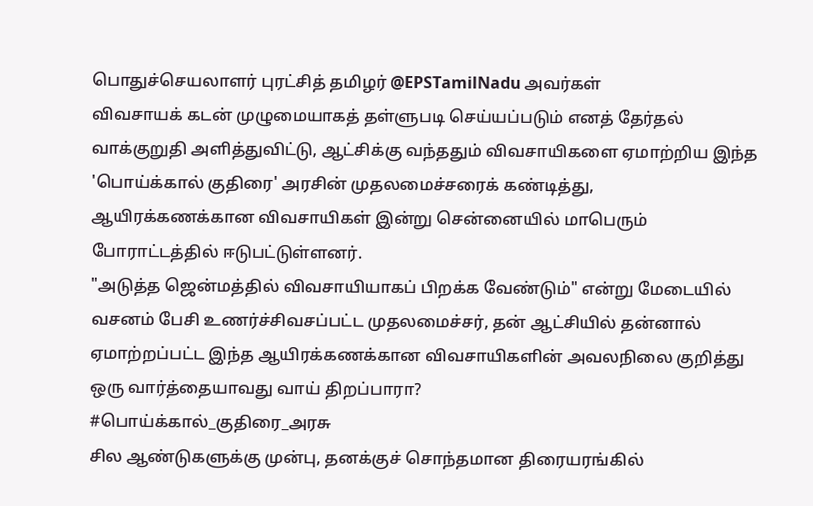பொதுச்செயலாளர் புரட்சித் தமிழர் @EPSTamilNadu அவர்கள்
விவசாயக் கடன் முழுமையாகத் தள்ளுபடி செய்யப்படும் எனத் தேர்தல் வாக்குறுதி அளித்துவிட்டு, ஆட்சிக்கு வந்ததும் விவசாயிகளை ஏமாற்றிய இந்த 'பொய்க்கால் குதிரை' அரசின் முதலமைச்சரைக் கண்டித்து, ஆயிரக்கணக்கான விவசாயிகள் இன்று சென்னையில் மாபெரும் போராட்டத்தில் ஈடுபட்டுள்ளனர்.
"அடுத்த ஜென்மத்தில் விவசாயியாகப் பிறக்க வேண்டும்" என்று மேடையில் வசனம் பேசி உணர்ச்சிவசப்பட்ட முதலமைச்சர், தன் ஆட்சியில் தன்னால் ஏமாற்றப்பட்ட இந்த ஆயிரக்கணக்கான விவசாயிகளின் அவலநிலை குறித்து ஒரு வார்த்தையாவது வாய் திறப்பாரா?
#பொய்க்கால்_குதிரை_அரசு
சில ஆண்டுகளுக்கு முன்பு, தனக்குச் சொந்தமான திரையரங்கில்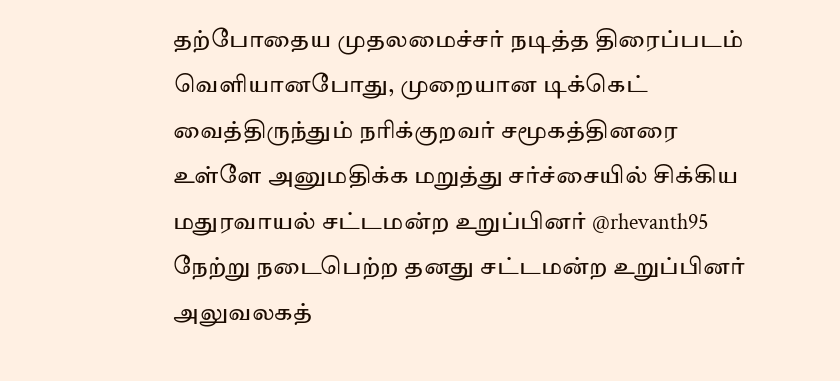தற்போதைய முதலமைச்சர் நடித்த திரைப்படம் வெளியானபோது, முறையான டிக்கெட் வைத்திருந்தும் நரிக்குறவர் சமூகத்தினரை உள்ளே அனுமதிக்க மறுத்து சர்ச்சையில் சிக்கிய மதுரவாயல் சட்டமன்ற உறுப்பினர் @rhevanth95
நேற்று நடைபெற்ற தனது சட்டமன்ற உறுப்பினர் அலுவலகத்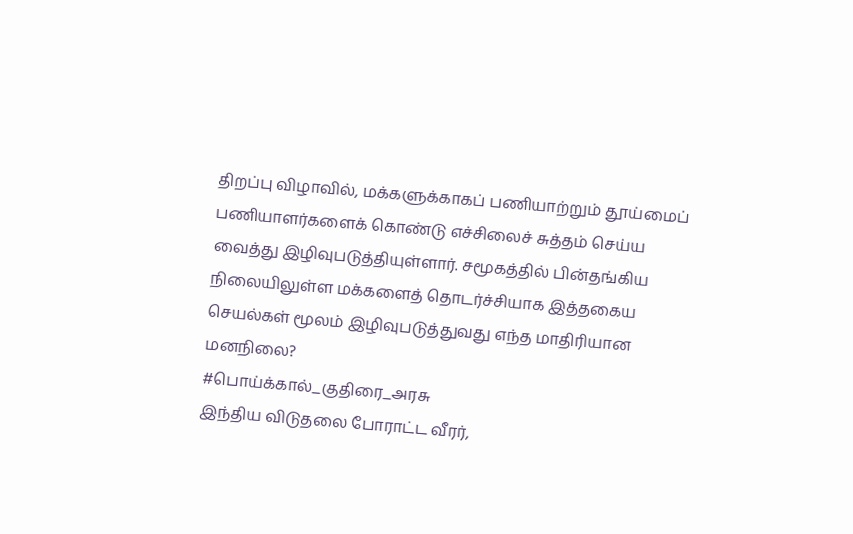திறப்பு விழாவில், மக்களுக்காகப் பணியாற்றும் தூய்மைப் பணியாளர்களைக் கொண்டு எச்சிலைச் சுத்தம் செய்ய வைத்து இழிவுபடுத்தியுள்ளார். சமூகத்தில் பின்தங்கிய நிலையிலுள்ள மக்களைத் தொடர்ச்சியாக இத்தகைய செயல்கள் மூலம் இழிவுபடுத்துவது எந்த மாதிரியான மனநிலை?
#பொய்க்கால்_குதிரை_அரசு
இந்திய விடுதலை போராட்ட வீரர்,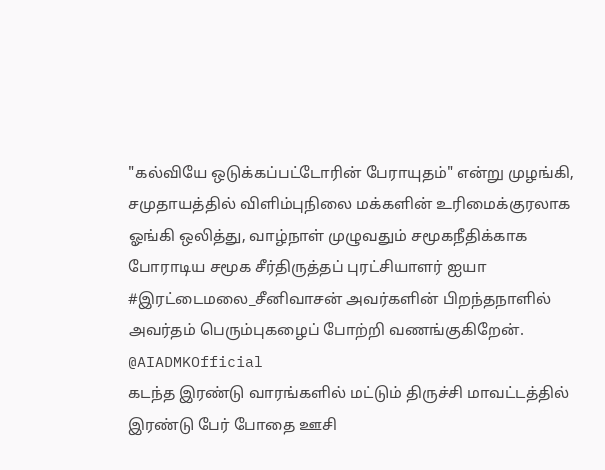"கல்வியே ஒடுக்கப்பட்டோரின் பேராயுதம்" என்று முழங்கி, சமுதாயத்தில் விளிம்புநிலை மக்களின் உரிமைக்குரலாக ஓங்கி ஒலித்து, வாழ்நாள் முழுவதும் சமூகநீதிக்காக போராடிய சமூக சீர்திருத்தப் புரட்சியாளர் ஐயா #இரட்டைமலை_சீனிவாசன் அவர்களின் பிறந்தநாளில் அவர்தம் பெரும்புகழைப் போற்றி வணங்குகிறேன்.
@AIADMKOfficial
கடந்த இரண்டு வாரங்களில் மட்டும் திருச்சி மாவட்டத்தில் இரண்டு பேர் போதை ஊசி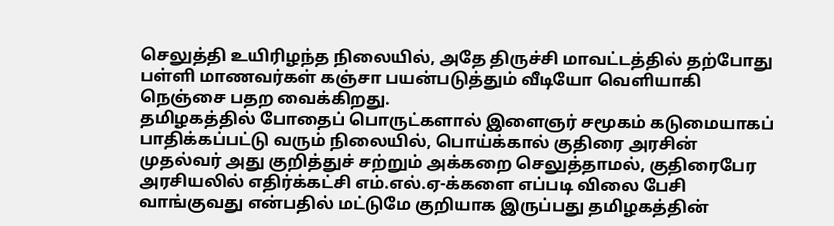செலுத்தி உயிரிழந்த நிலையில், அதே திருச்சி மாவட்டத்தில் தற்போது பள்ளி மாணவர்கள் கஞ்சா பயன்படுத்தும் வீடியோ வெளியாகி நெஞ்சை பதற வைக்கிறது.
தமிழகத்தில் போதைப் பொருட்களால் இளைஞர் சமூகம் கடுமையாகப் பாதிக்கப்பட்டு வரும் நிலையில், பொய்க்கால் குதிரை அரசின் முதல்வர் அது குறித்துச் சற்றும் அக்கறை செலுத்தாமல், குதிரைபேர அரசியலில் எதிர்க்கட்சி எம்.எல்.ஏ-க்களை எப்படி விலை பேசி வாங்குவது என்பதில் மட்டுமே குறியாக இருப்பது தமிழகத்தின்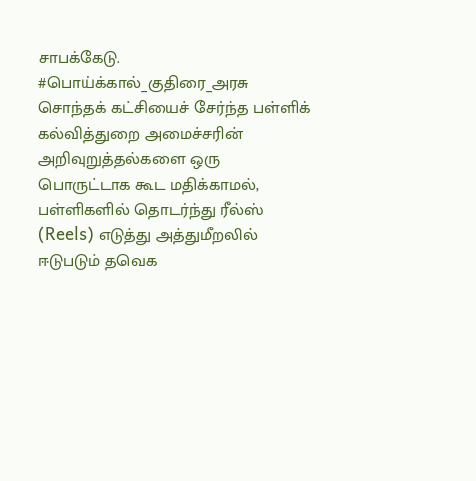சாபக்கேடு.
#பொய்க்கால்_குதிரை_அரசு
சொந்தக் கட்சியைச் சேர்ந்த பள்ளிக் கல்வித்துறை அமைச்சரின் அறிவுறுத்தல்களை ஒரு பொருட்டாக கூட மதிக்காமல், பள்ளிகளில் தொடர்ந்து ரீல்ஸ் (Reels) எடுத்து அத்துமீறலில் ஈடுபடும் தவெக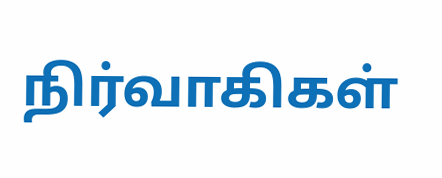நிர்வாகிகள்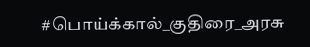#பொய்க்கால்_குதிரை_அரசு